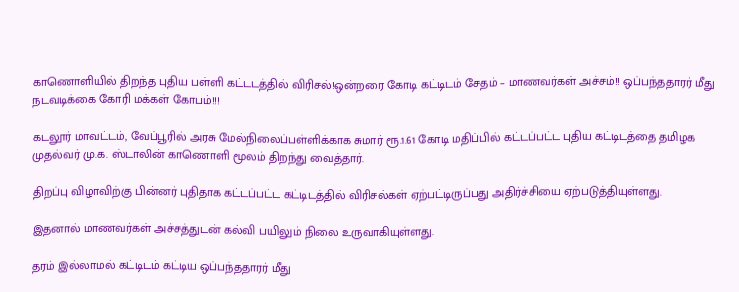காணொளியில் திறந்த புதிய பள்ளி கட்டடத்தில் விரிசல்!ஒன்றரை கோடி கட்டிடம் சேதம் – மாணவர்கள் அச்சம்!! ஒப்பந்ததாரர் மீது நடவடிக்கை கோரி மக்கள் கோபம்!!!

கடலூர் மாவட்டம், வேப்பூரில் அரசு மேல்நிலைப்பள்ளிக்காக சுமார் ரூ.1.61 கோடி மதிப்பில் கட்டப்பட்ட புதிய கட்டிடத்தை தமிழக முதல்வர் மு.க. ஸ்டாலின் காணொளி மூலம் திறந்து வைத்தார்.

திறப்பு விழாவிற்கு பின்னர் புதிதாக கட்டப்பட்ட கட்டிடத்தில் விரிசல்கள் ஏற்பட்டிருப்பது அதிர்ச்சியை ஏற்படுத்தியுள்ளது.

இதனால் மாணவர்கள் அச்சத்துடன் கல்வி பயிலும் நிலை உருவாகியுள்ளது.

தரம் இல்லாமல் கட்டிடம் கட்டிய ஒப்பந்ததாரர் மீது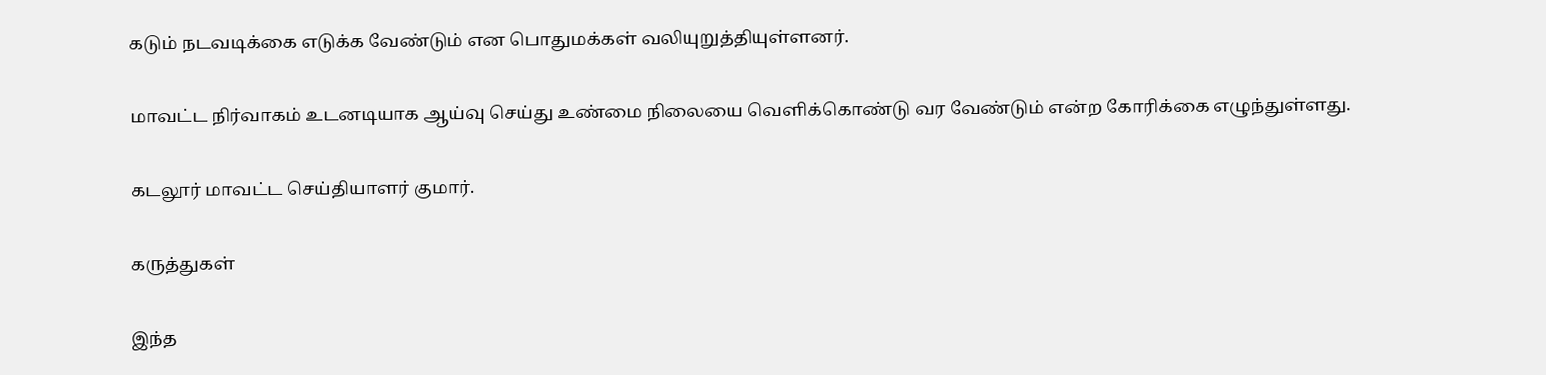கடும் நடவடிக்கை எடுக்க வேண்டும் என பொதுமக்கள் வலியுறுத்தியுள்ளனர்.

மாவட்ட நிர்வாகம் உடனடியாக ஆய்வு செய்து உண்மை நிலையை வெளிக்கொண்டு வர வேண்டும் என்ற கோரிக்கை எழுந்துள்ளது.

கடலூர் மாவட்ட செய்தியாளர் குமார்.

கருத்துகள்

இந்த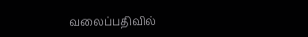வலைப்பதிவில்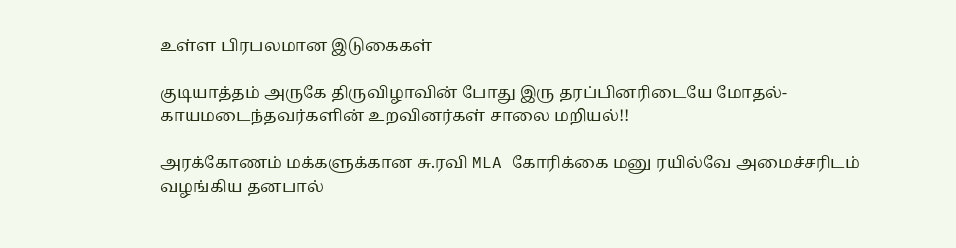உள்ள பிரபலமான இடுகைகள்

குடியாத்தம் அருகே திருவிழாவின் போது இரு தரப்பினரிடையே மோதல்- காயமடைந்தவர்களின் உறவினர்கள் சாலை மறியல்!!

அரக்கோணம் மக்களுக்கான சு.ரவி MLA கோரிக்கை மனு ரயில்வே அமைச்சரிடம் வழங்கிய தனபால்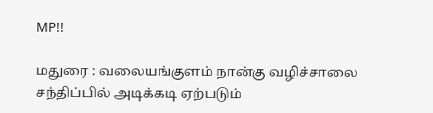MP!!

மதுரை : வலையங்குளம் நான்கு வழிச்சாலை சந்திப்பில் அடிக்கடி ஏற்படும்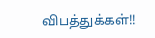விபத்துக்கள்!!